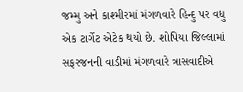જમ્મુ અને કાશ્મીરમાં મંગળવારે હિન્દુ પર વધુ એક ટાર્ગેટ એટેક થયો છે. શોપિયા જિલ્લામાં સફરજનની વાડીમાં મંગળવારે ત્રાસવાદીએ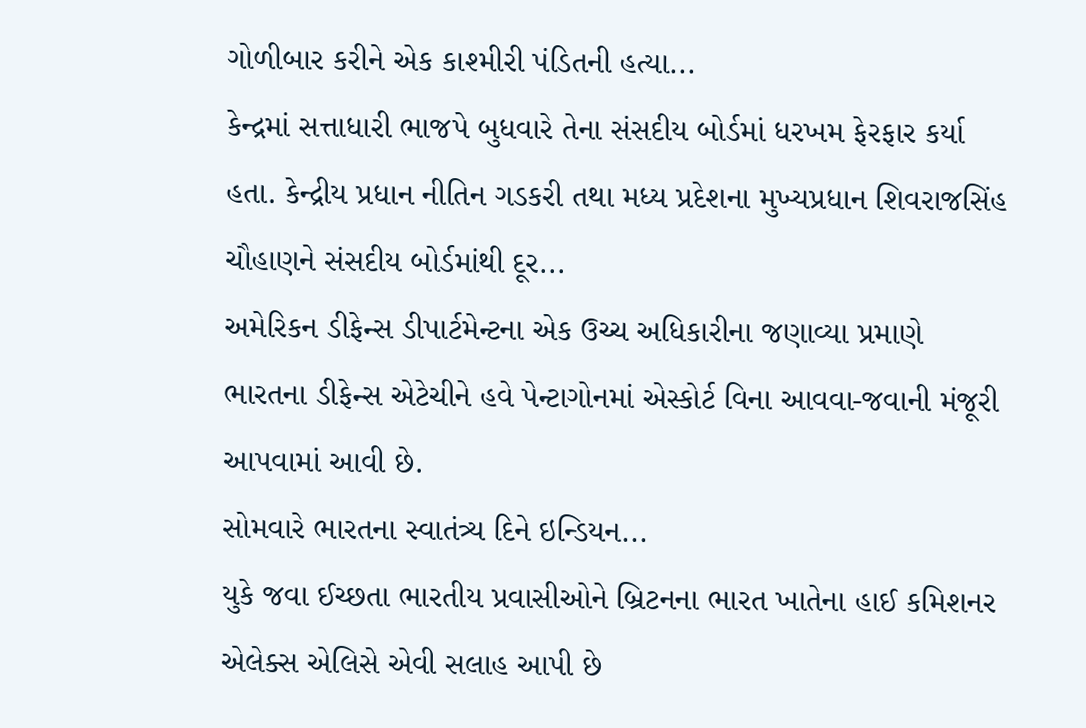ગોળીબાર કરીને એક કાશ્મીરી પંડિતની હત્યા...
કેન્દ્રમાં સત્તાધારી ભાજપે બુધવારે તેના સંસદીય બોર્ડમાં ધરખમ ફેરફાર કર્યા હતા. કેન્દ્રીય પ્રધાન નીતિન ગડકરી તથા મધ્ય પ્રદેશના મુખ્યપ્રધાન શિવરાજસિંહ ચૌહાણને સંસદીય બોર્ડમાંથી દૂર...
અમેરિકન ડીફેન્સ ડીપાર્ટમેન્ટના એક ઉચ્ચ અધિકારીના જણાવ્યા પ્રમાણે ભારતના ડીફેન્સ એટેચીને હવે પેન્ટાગોનમાં એસ્કોર્ટ વિના આવવા-જવાની મંજૂરી આપવામાં આવી છે.
સોમવારે ભારતના સ્વાતંત્ર્ય દિને ઇન્ડિયન...
યુકે જવા ઈચ્છતા ભારતીય પ્રવાસીઓને બ્રિટનના ભારત ખાતેના હાઈ કમિશનર એલેક્સ એલિસે એવી સલાહ આપી છે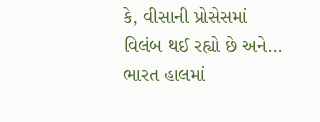કે, વીસાની પ્રોસેસમાં વિલંબ થઈ રહ્યો છે અને...
ભારત હાલમાં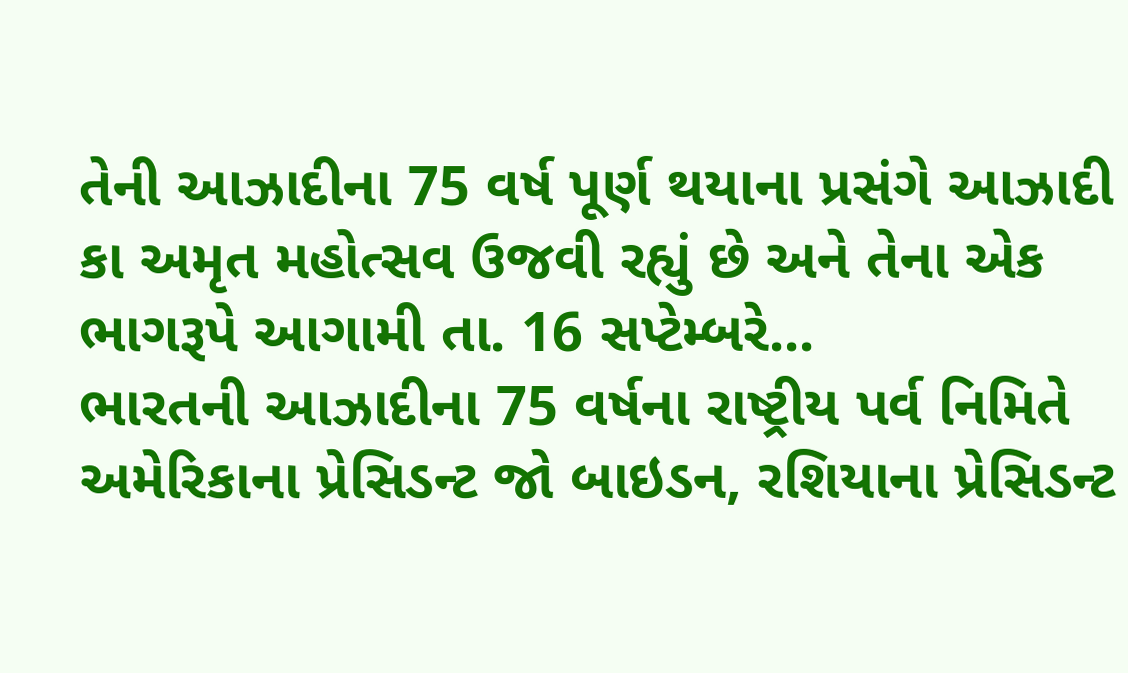તેની આઝાદીના 75 વર્ષ પૂર્ણ થયાના પ્રસંગે આઝાદી કા અમૃત મહોત્સવ ઉજવી રહ્યું છે અને તેના એક ભાગરૂપે આગામી તા. 16 સપ્ટેમ્બરે...
ભારતની આઝાદીના 75 વર્ષના રાષ્ટ્રીય પર્વ નિમિતે અમેરિકાના પ્રેસિડન્ટ જો બાઇડન, રશિયાના પ્રેસિડન્ટ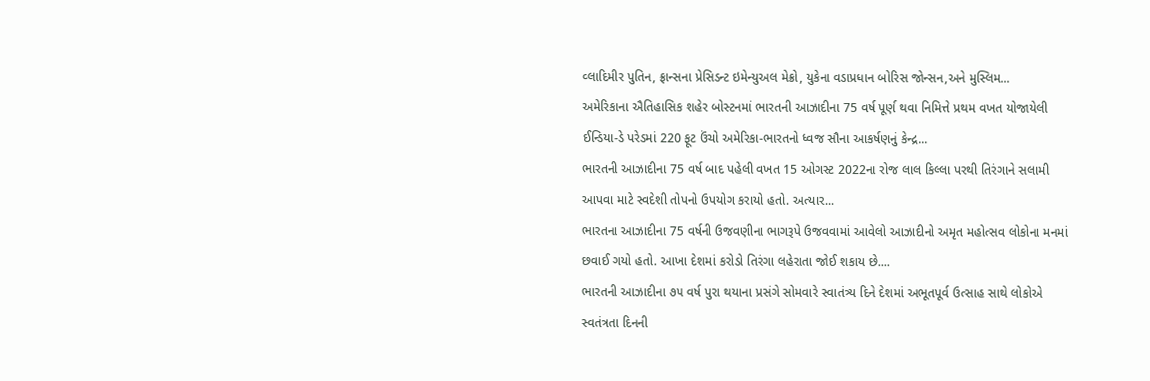વ્લાદિમીર પુતિન, ફ્રાન્સના પ્રેસિડન્ટ ઇમેન્યુઅલ મેક્રો, યુકેના વડાપ્રધાન બોરિસ જોન્સન,અને મુસ્લિમ...
અમેરિકાના ઐતિહાસિક શહેર બોસ્ટનમાં ભારતની આઝાદીના 75 વર્ષ પૂર્ણ થવા નિમિત્તે પ્રથમ વખત યોજાયેલી ઈન્ડિયા-ડે પરેડમાં 220 ફૂટ ઉંચો અમેરિકા-ભારતનો ધ્વજ સૌના આકર્ષણનું કેન્દ્ર...
ભારતની આઝાદીના 75 વર્ષ બાદ પહેલી વખત 15 ઓગસ્ટ 2022ના રોજ લાલ કિલ્લા પરથી તિરંગાને સલામી આપવા માટે સ્વદેશી તોપનો ઉપયોગ કરાયો હતો. અત્યાર...
ભારતના આઝાદીના 75 વર્ષની ઉજવણીના ભાગરૂપે ઉજવવામાં આવેલો આઝાદીનો અમૃત મહોત્સવ લોકોના મનમાં છવાઈ ગયો હતો. આખા દેશમાં કરોડો તિરંગા લહેરાતા જોઈ શકાય છે....
ભારતની આઝાદીના ૭૫ વર્ષ પુરા થયાના પ્રસંગે સોમવારે સ્વાતંત્ર્ય દિને દેશમાં અભૂતપૂર્વ ઉત્સાહ સાથે લોકોએ સ્વતંત્રતા દિનની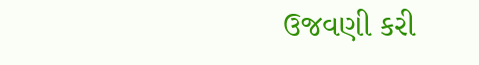ઉજવણી કરી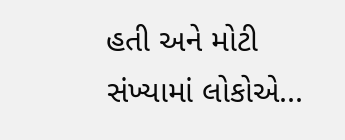હતી અને મોટી સંખ્યામાં લોકોએ...